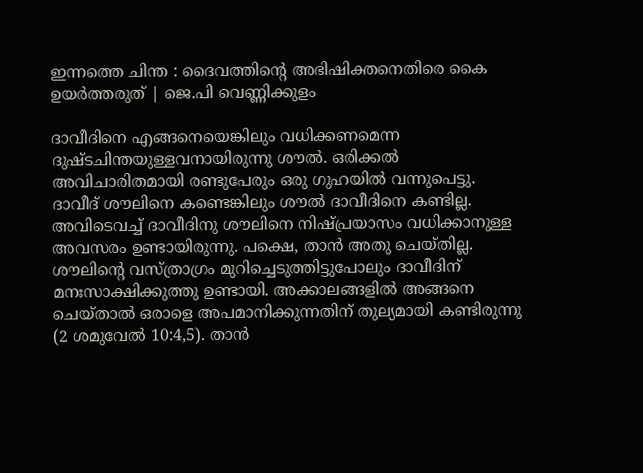ഇന്നത്തെ ചിന്ത : ദൈവത്തിന്റെ അഭിഷിക്തനെതിരെ കൈ ഉയർത്തരുത് | ജെ.പി വെണ്ണിക്കുളം

ദാവീദിനെ എങ്ങനെയെങ്കിലും വധിക്കണമെന്ന ദുഷ്ടചിന്തയുള്ളവനായിരുന്നു ശൗൽ. ഒരിക്കൽ അവിചാരിതമായി രണ്ടുപേരും ഒരു ഗുഹയിൽ വന്നുപെട്ടു. ദാവീദ് ശൗലിനെ കണ്ടെങ്കിലും ശൗൽ ദാവീദിനെ കണ്ടില്ല. അവിടെവച്ച് ദാവീദിനു ശൗലിനെ നിഷ്പ്രയാസം വധിക്കാനുള്ള അവസരം ഉണ്ടായിരുന്നു. പക്ഷെ, താൻ അതു ചെയ്തില്ല. ശൗലിന്റെ വസ്ത്രാഗ്രം മുറിച്ചെടുത്തിട്ടുപോലും ദാവീദിന് മനഃസാക്ഷിക്കുത്തു ഉണ്ടായി. അക്കാലങ്ങളിൽ അങ്ങനെ ചെയ്താൽ ഒരാളെ അപമാനിക്കുന്നതിന് തുല്യമായി കണ്ടിരുന്നു (2 ശമുവേൽ 10:4,5). താൻ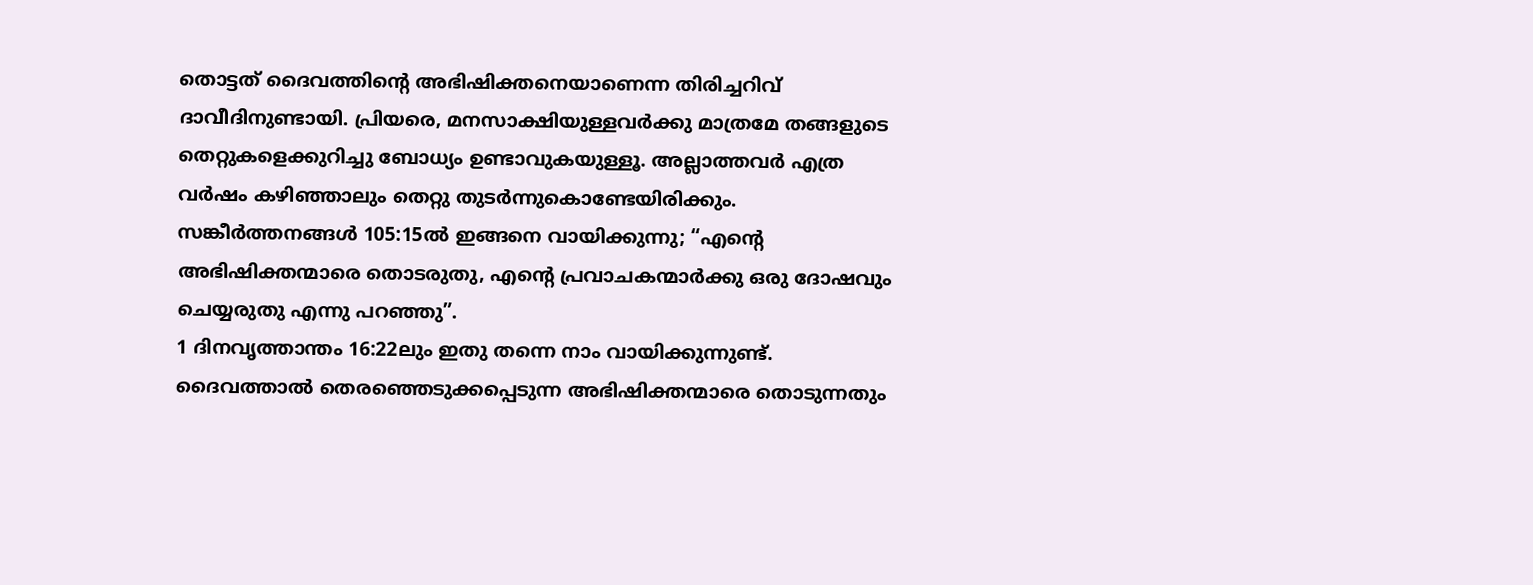തൊട്ടത് ദൈവത്തിന്റെ അഭിഷിക്തനെയാണെന്ന തിരിച്ചറിവ് ദാവീദിനുണ്ടായി. പ്രിയരെ, മനസാക്ഷിയുള്ളവർക്കു മാത്രമേ തങ്ങളുടെ തെറ്റുകളെക്കുറിച്ചു ബോധ്യം ഉണ്ടാവുകയുള്ളൂ. അല്ലാത്തവർ എത്ര വർഷം കഴിഞ്ഞാലും തെറ്റു തുടർന്നുകൊണ്ടേയിരിക്കും.
സങ്കീർത്തനങ്ങൾ 105:15ൽ ഇങ്ങനെ വായിക്കുന്നു; “എന്റെ അഭിഷിക്തന്മാരെ തൊടരുതു, എന്റെ പ്രവാചകന്മാർക്കു ഒരു ദോഷവും ചെയ്യരുതു എന്നു പറഞ്ഞു”.
1 ദിനവൃത്താന്തം 16:22ലും ഇതു തന്നെ നാം വായിക്കുന്നുണ്ട്.
ദൈവത്താൽ തെരഞ്ഞെടുക്കപ്പെടുന്ന അഭിഷിക്തന്മാരെ തൊടുന്നതും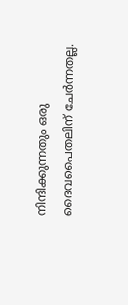നിന്ദിക്കുന്നതും ഒരു ദൈവപൈതലിന് ചേർന്നതല്ല.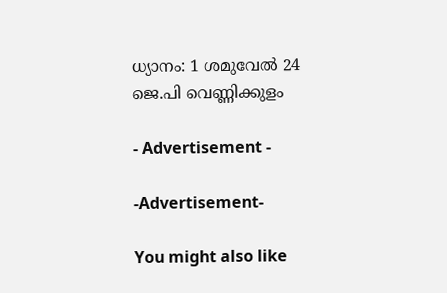ധ്യാനം: 1 ശമുവേൽ 24
ജെ.പി വെണ്ണിക്കുളം

- Advertisement -

-Advertisement-

You might also like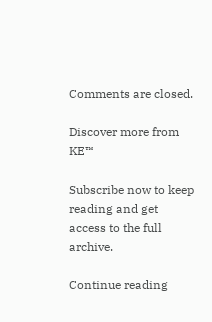Comments are closed.

Discover more from KE™

Subscribe now to keep reading and get access to the full archive.

Continue reading